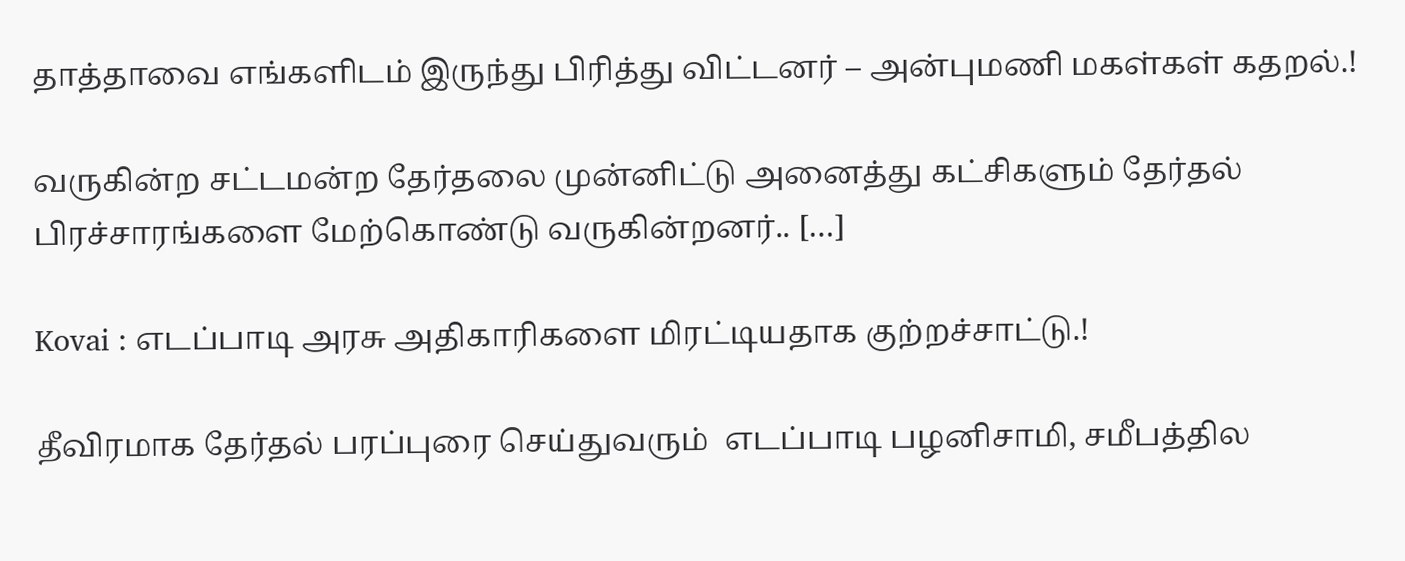தாத்தாவை எங்களிடம் இருந்து பிரித்து விட்டனர் – அன்புமணி மகள்கள் கதறல்.!

வருகின்ற சட்டமன்ற தேர்தலை முன்னிட்டு அனைத்து கட்சிகளும் தேர்தல் பிரச்சாரங்களை மேற்கொண்டு வருகின்றனர்.. […]

Kovai : எடப்பாடி அரசு அதிகாரிகளை மிரட்டியதாக குற்றச்சாட்டு.!

தீவிரமாக தேர்தல் பரப்புரை செய்துவரும்  எடப்பாடி பழனிசாமி, சமீபத்தில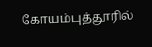கோயம்புத்தூரில்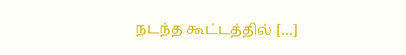நடந்த கூட்டத்தில் […]